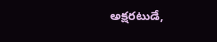అక్షరటుడే,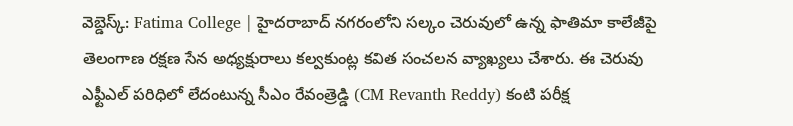వెబ్డెస్క్: Fatima College | హైదరాబాద్ నగరంలోని సల్కం చెరువులో ఉన్న ఫాతిమా కాలేజీపై తెలంగాణ రక్షణ సేన అధ్యక్షురాలు కల్వకుంట్ల కవిత సంచలన వ్యాఖ్యలు చేశారు. ఈ చెరువు ఎఫ్టీఎల్ పరిధిలో లేదంటున్న సీఎం రేవంత్రెడ్డి (CM Revanth Reddy) కంటి పరీక్ష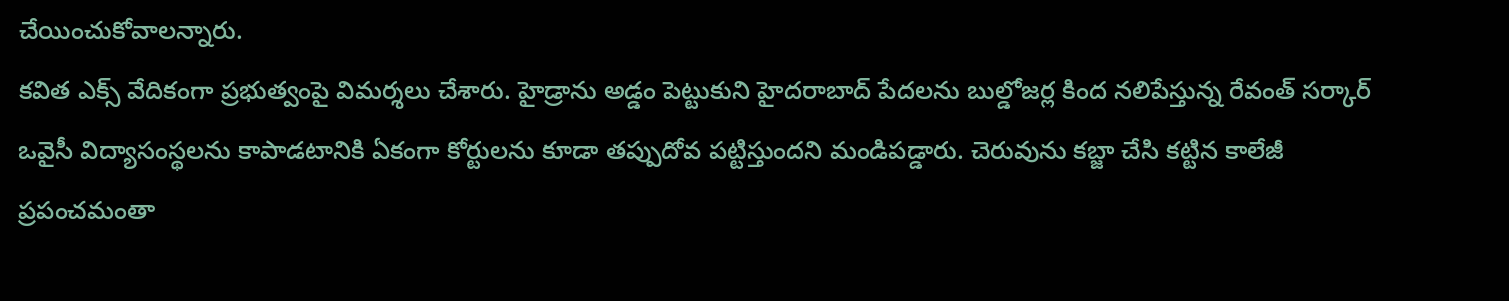చేయించుకోవాలన్నారు.
కవిత ఎక్స్ వేదికంగా ప్రభుత్వంపై విమర్శలు చేశారు. హైడ్రాను అడ్డం పెట్టుకుని హైదరాబాద్ పేదలను బుల్డోజర్ల కింద నలిపేస్తున్న రేవంత్ సర్కార్ ఒవైసీ విద్యాసంస్థలను కాపాడటానికి ఏకంగా కోర్టులను కూడా తప్పుదోవ పట్టిస్తుందని మండిపడ్డారు. చెరువును కబ్జా చేసి కట్టిన కాలేజీ ప్రపంచమంతా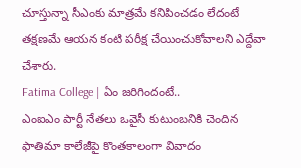చూస్తున్నా సీఎంకు మాత్రమే కనిపించడం లేదంటే తక్షణమే ఆయన కంటి పరీక్ష చేయించుకోవాలని ఎద్దేవా చేశారు.
Fatima College | ఏం జరిగిందంటే..
ఎంఐఎం పార్టీ నేతలు ఒవైసీ కుటుంబనికి చెందిన ఫాతిమా కాలేజీపై కొంతకాలంగా వివాదం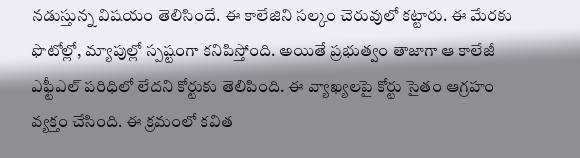నడుస్తున్న విషయం తెలిసిందే. ఈ కాలేజిని సల్కం చెరువులో కట్టారు. ఈ మేరకు ఫొటోల్లో, మ్యాపుల్లో స్పష్టంగా కనిపిస్తోంది. అయితే ప్రభుత్వం తాజాగా ఆ కాలేజీ ఎఫ్టీఎల్ పరిధిలో లేదని కోర్టుకు తెలిపింది. ఈ వ్యాఖ్యలపై కోర్టు సైతం ఆగ్రహం వ్యక్తం చేసింది. ఈ క్రమంలో కవిత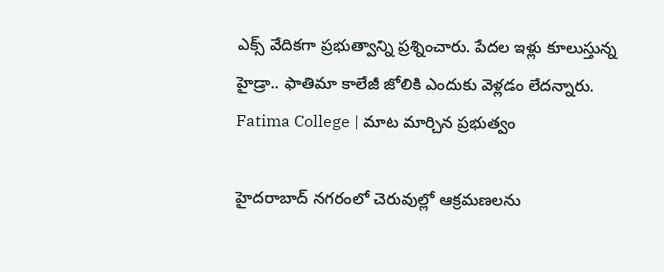ఎక్స్ వేదికగా ప్రభుత్వాన్ని ప్రశ్నించారు. పేదల ఇళ్లు కూలుస్తున్న హైడ్రా.. ఫాతిమా కాలేజీ జోలికి ఎందుకు వెళ్లడం లేదన్నారు.
Fatima College | మాట మార్చిన ప్రభుత్వం

హైదరాబాద్ నగరంలో చెరువుల్లో ఆక్రమణలను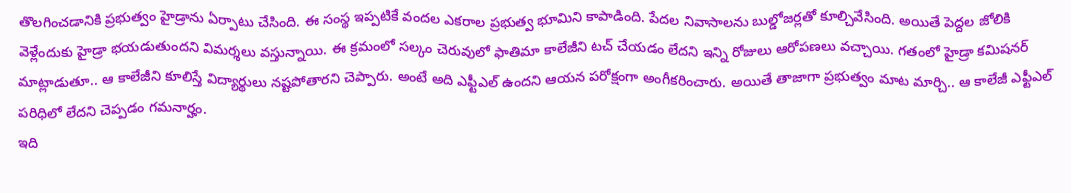తొలగించడానికి ప్రభుత్వం హైడ్రాను ఏర్పాటు చేసింది. ఈ సంస్థ ఇప్పటికే వందల ఎకరాల ప్రభుత్వ భూమిని కాపాడింది. పేదల నివాసాలను బుల్డోజర్లతో కూల్చివేసింది. అయితే పెద్దల జోలికి వెళ్లేందుకు హైడ్రా భయడుతుందని విమర్శలు వస్తున్నాయి. ఈ క్రమంలో సల్కం చెరువులో ఫాతిమా కాలేజీని టచ్ చేయడం లేదని ఇన్ని రోజులు ఆరోపణలు వచ్చాయి. గతంలో హైడ్రా కమిషనర్ మాట్లాడుతూ.. ఆ కాలేజీని కూలిస్తే విద్యార్థులు నష్టపోతారని చెప్పారు. అంటే అది ఎఫ్టీఎల్ ఉందని ఆయన పరోక్షంగా అంగీకరించారు. అయితే తాజాగా ప్రభుత్వం మాట మార్చి.. ఆ కాలేజీ ఎఫ్టీఎల్ పరిధిలో లేదని చెప్పడం గమనార్హం.
ఇది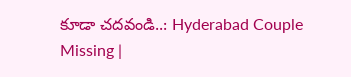కూడా చదవండి..: Hyderabad Couple Missing |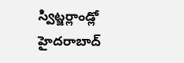స్విట్జర్లాండ్లో హైదరాబాద్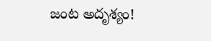జంట అదృశ్యం!